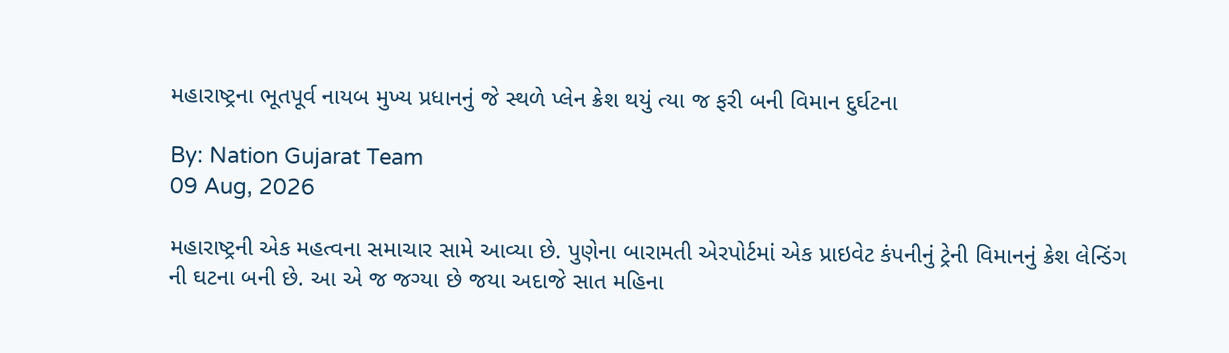મહારાષ્ટ્રના ભૂતપૂર્વ નાયબ મુખ્ય પ્રધાનનું જે સ્થળે પ્લેન ક્રેશ થયું ત્યા જ ફરી બની વિમાન દુર્ઘટના

By: Nation Gujarat Team
09 Aug, 2026

મહારાષ્ટ્રની એક મહત્વના સમાચાર સામે આવ્યા છે. પુણેના બારામતી એરપોર્ટમાં એક પ્રાઇવેટ કંપનીનું ટ્રેની વિમાનનું ક્રેશ લેન્ડિંગ ની ઘટના બની છે. આ એ જ જગ્યા છે જયા અદાજે સાત મહિના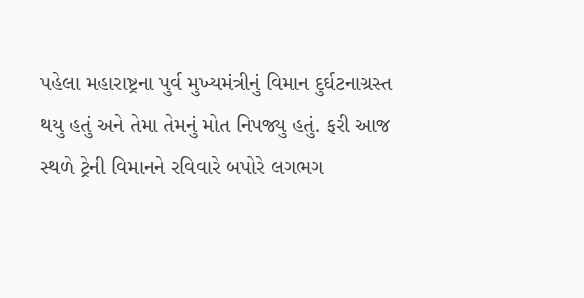પહેલા મહારાષ્ટ્રના પુર્વ મુખ્યમંત્રીનું વિમાન દુર્ઘટનાગ્રસ્ત થયુ હતું અને તેમા તેમનું મોત નિપજ્યુ હતું. ફરી આજ સ્થળે ટ્રેની વિમાનને રવિવારે બપોરે લગભગ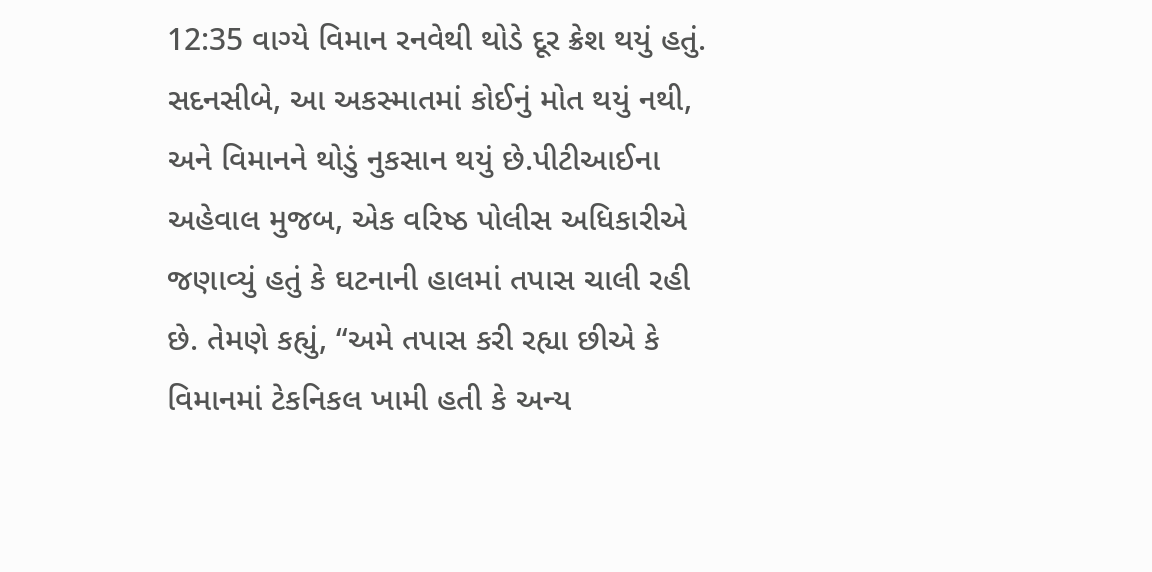12:35 વાગ્યે વિમાન રનવેથી થોડે દૂર ક્રેશ થયું હતું. સદનસીબે, આ અકસ્માતમાં કોઈનું મોત થયું નથી, અને વિમાનને થોડું નુકસાન થયું છે.પીટીઆઈના અહેવાલ મુજબ, એક વરિષ્ઠ પોલીસ અધિકારીએ જણાવ્યું હતું કે ઘટનાની હાલમાં તપાસ ચાલી રહી છે. તેમણે કહ્યું, “અમે તપાસ કરી રહ્યા છીએ કે વિમાનમાં ટેકનિકલ ખામી હતી કે અન્ય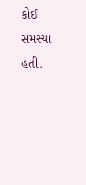કોઈ સમસ્યા હતી.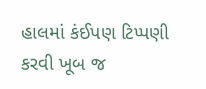હાલમાં કંઈપણ ટિપ્પણી કરવી ખૂબ જ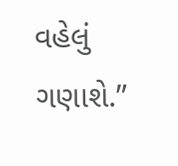વહેલું ગણાશે.”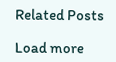Related Posts

Load more